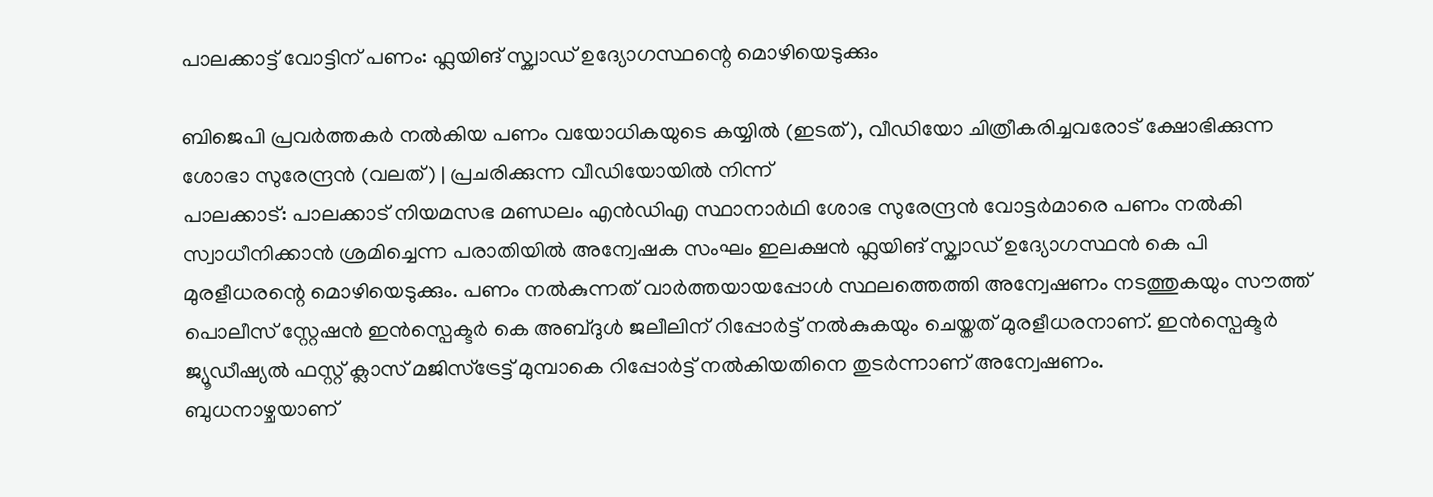പാലക്കാട്ട് വോട്ടിന് പണം: ഫ്ലയിങ് സ്ക്വാഡ് ഉദ്യോഗസ്ഥന്റെ മൊഴിയെടുക്കും

ബിജെപി പ്രവർത്തകർ നൽകിയ പണം വയോധികയുടെ കയ്യിൽ (ഇടത്), വീഡിയോ ചിത്രീകരിച്ചവരോട് ക്ഷോഭിക്കുന്ന ശോഭാ സുരേന്ദ്രൻ (വലത്) | പ്രചരിക്കുന്ന വീഡിയോയിൽ നിന്ന്
പാലക്കാട്: പാലക്കാട് നിയമസഭ മണ്ഡലം എൻഡിഎ സ്ഥാനാർഥി ശോഭ സുരേന്ദ്രൻ വോട്ടർമാരെ പണം നൽകി സ്വാധീനിക്കാൻ ശ്രമിച്ചെന്ന പരാതിയിൽ അന്വേഷക സംഘം ഇലക്ഷൻ ഫ്ലയിങ് സ്ക്വാഡ് ഉദ്യോഗസ്ഥൻ കെ പി മുരളീധരന്റെ മൊഴിയെടുക്കും. പണം നൽകുന്നത് വാർത്തയായപ്പോൾ സ്ഥലത്തെത്തി അന്വേഷണം നടത്തുകയും സൗത്ത് പൊലീസ് സ്റ്റേഷൻ ഇൻസ്പെക്ടർ കെ അബ്ദുൾ ജലീലിന് റിപ്പോർട്ട് നൽകുകയും ചെയ്തത് മുരളീധരനാണ്. ഇൻസ്പെക്ടർ ജ്യൂഡീഷ്യൽ ഫസ്റ്റ് ക്ലാസ് മജിസ്ട്രേട്ട് മുമ്പാകെ റിപ്പോർട്ട് നൽകിയതിനെ തുടർന്നാണ് അന്വേഷണം.
ബുധനാഴ്ചയാണ്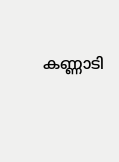കണ്ണാടി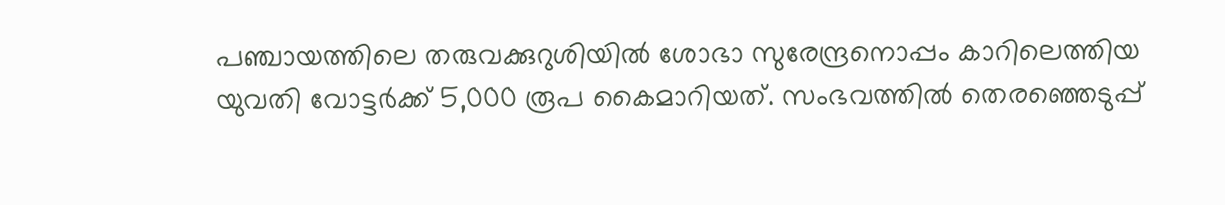പഞ്ചായത്തിലെ തരുവക്കുറുശിയിൽ ശോഭാ സുരേന്ദ്രനൊപ്പം കാറിലെത്തിയ യുവതി വോട്ടർക്ക് 5,000 രൂപ കൈമാറിയത്. സംഭവത്തിൽ തെരഞ്ഞെടുപ്പ്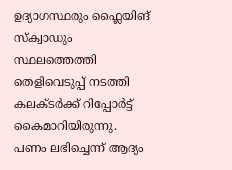ഉദ്യാഗസ്ഥരും ഫ്ലൈയിങ് സ്ക്വാഡും സ്ഥലത്തെത്തി തെളിവെടുപ്പ് നടത്തി കലക്ടർക്ക് റിപ്പോർട്ട് കൈമാറിയിരുന്നു.
പണം ലഭിച്ചെന്ന് ആദ്യം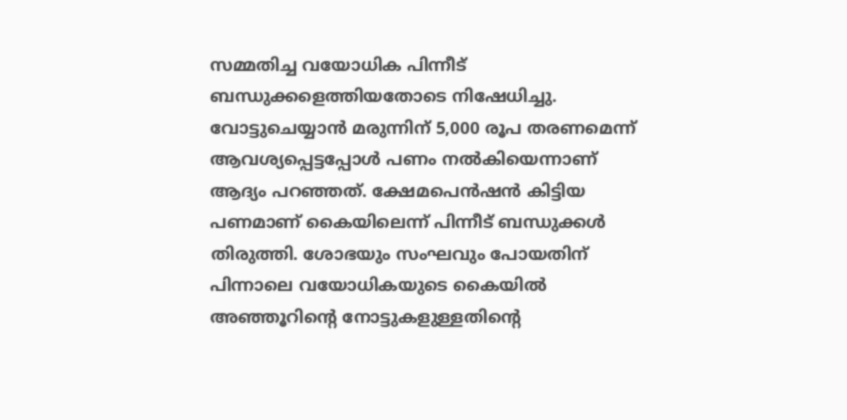സമ്മതിച്ച വയോധിക പിന്നീട് ബന്ധുക്കളെത്തിയതോടെ നിഷേധിച്ചു. വോട്ടുചെയ്യാൻ മരുന്നിന് 5,000 രൂപ തരണമെന്ന് ആവശ്യപ്പെട്ടപ്പോൾ പണം നൽകിയെന്നാണ് ആദ്യം പറഞ്ഞത്. ക്ഷേമപെൻഷൻ കിട്ടിയ പണമാണ് കൈയിലെന്ന് പിന്നീട് ബന്ധുക്കൾ തിരുത്തി. ശോഭയും സംഘവും പോയതിന് പിന്നാലെ വയോധികയുടെ കൈയിൽ അഞ്ഞൂറിന്റെ നോട്ടുകളുള്ളതിന്റെ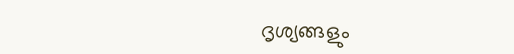ദൃശ്യങ്ങളും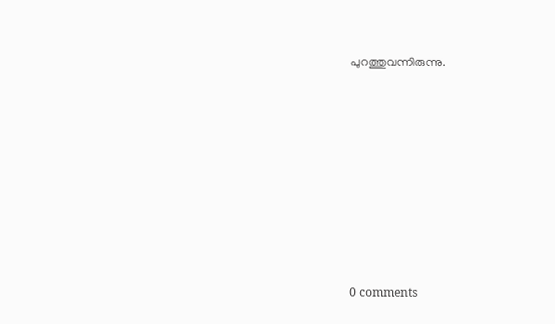പുറത്തുവന്നിരുന്നു.










0 comments